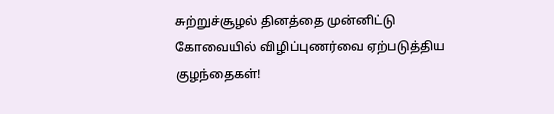சுற்றுச்சூழல் தினத்தை முன்னிட்டு கோவையில் விழிப்புணர்வை ஏற்படுத்திய குழந்தைகள்!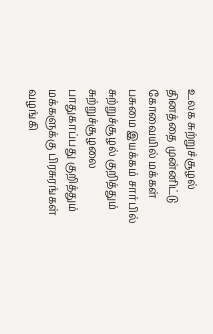உலக சுற்றுச்சூழல் தினத்தை முன்னிட்டு கோவையில் மக்கள் பசுமை இயக்கம் சார்பில் சுற்றுச்சூழல் குறித்தும் சுற்றுச்சூழலை பாதுகாப்பது குறித்தும் மக்களுக்கு பிரசுரங்கள் வழங்கி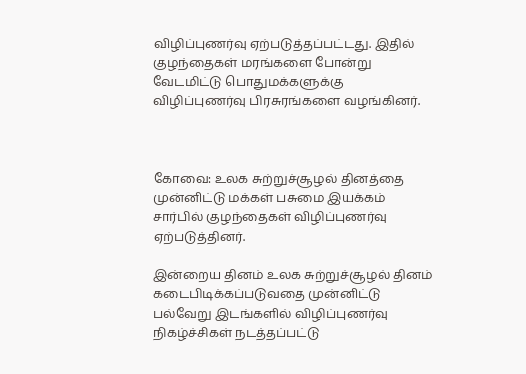விழிப்புணர்வு ஏற்படுத்தப்பட்டது. இதில் குழந்தைகள் மரங்களை போன்று வேடமிட்டு பொதுமக்களுக்கு விழிப்புணர்வு பிரசுரங்களை வழங்கினர்.



கோவை: உலக சுற்றுச்சூழல் தினத்தை முன்னிட்டு மக்கள் பசுமை இயக்கம் சார்பில் குழந்தைகள் விழிப்புணர்வு ஏற்படுத்தினர்.

இன்றைய தினம் உலக சுற்றுச்சூழல் தினம் கடைபிடிக்கப்படுவதை முன்னிட்டு பல்வேறு இடங்களில் விழிப்புணர்வு நிகழ்ச்சிகள் நடத்தப்பட்டு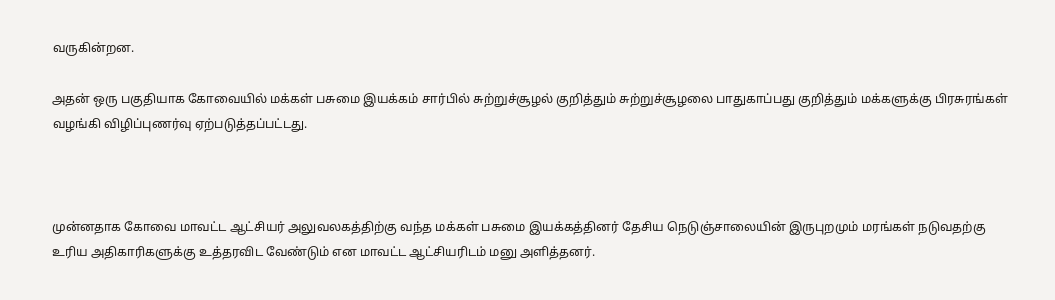வருகின்றன.

அதன் ஒரு பகுதியாக கோவையில் மக்கள் பசுமை இயக்கம் சார்பில் சுற்றுச்சூழல் குறித்தும் சுற்றுச்சூழலை பாதுகாப்பது குறித்தும் மக்களுக்கு பிரசுரங்கள் வழங்கி விழிப்புணர்வு ஏற்படுத்தப்பட்டது.



முன்னதாக கோவை மாவட்ட ஆட்சியர் அலுவலகத்திற்கு வந்த மக்கள் பசுமை இயக்கத்தினர் தேசிய நெடுஞ்சாலையின் இருபுறமும் மரங்கள் நடுவதற்கு உரிய அதிகாரிகளுக்கு உத்தரவிட வேண்டும் என மாவட்ட ஆட்சியரிடம் மனு அளித்தனர்.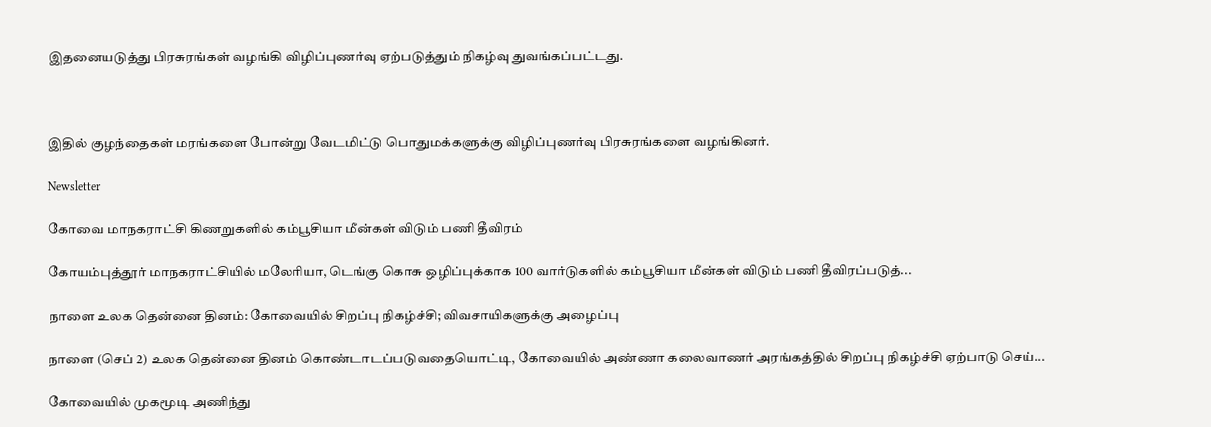இதனையடுத்து பிரசுரங்கள் வழங்கி விழிப்புணர்வு ஏற்படுத்தும் நிகழ்வு துவங்கப்பட்டது.



இதில் குழந்தைகள் மரங்களை போன்று வேடமிட்டு பொதுமக்களுக்கு விழிப்புணர்வு பிரசுரங்களை வழங்கினர்.

Newsletter

கோவை மாநகராட்சி கிணறுகளில் கம்பூசியா மீன்கள் விடும் பணி தீவிரம்

கோயம்புத்தூர் மாநகராட்சியில் மலேரியா, டெங்கு கொசு ஒழிப்புக்காக 100 வார்டுகளில் கம்பூசியா மீன்கள் விடும் பணி தீவிரப்படுத்...

நாளை உலக தென்னை தினம்: கோவையில் சிறப்பு நிகழ்ச்சி; விவசாயிகளுக்கு அழைப்பு

நாளை (செப் 2) உலக தென்னை தினம் கொண்டாடப்படுவதையொட்டி, கோவையில் அண்ணா கலைவாணர் அரங்கத்தில் சிறப்பு நிகழ்ச்சி ஏற்பாடு செய்...

கோவையில் முகமூடி அணிந்து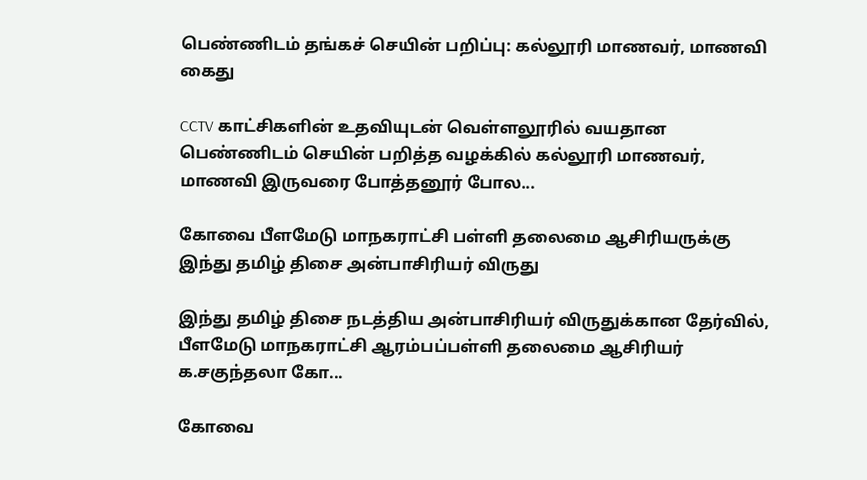பெண்ணிடம் தங்கச் செயின் பறிப்பு: கல்லூரி மாணவர், மாணவி கைது

CCTV காட்சிகளின் உதவியுடன் வெள்ளலூரில் வயதான பெண்ணிடம் செயின் பறித்த வழக்கில் கல்லூரி மாணவர், மாணவி இருவரை போத்தனூர் போல...

கோவை பீளமேடு மாநகராட்சி பள்ளி தலைமை ஆசிரியருக்கு இந்து தமிழ் திசை அன்பாசிரியர் விருது

இந்து தமிழ் திசை நடத்திய அன்பாசிரியர் விருதுக்கான தேர்வில், பீளமேடு மாநகராட்சி ஆரம்பப்பள்ளி தலைமை ஆசிரியர் க.சகுந்தலா கோ...

கோவை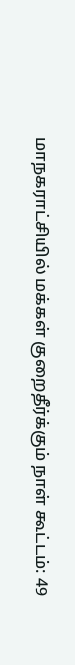மாநகராட்சியில் மக்கள் குறைதீர்க்கும் நாள் கூட்டம்: 49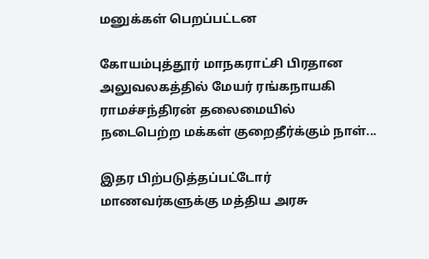மனுக்கள் பெறப்பட்டன

கோயம்புத்தூர் மாநகராட்சி பிரதான அலுவலகத்தில் மேயர் ரங்கநாயகி ராமச்சந்திரன் தலைமையில் நடைபெற்ற மக்கள் குறைதீர்க்கும் நாள்...

இதர பிற்படுத்தப்பட்டோர் மாணவர்களுக்கு மத்திய அரசு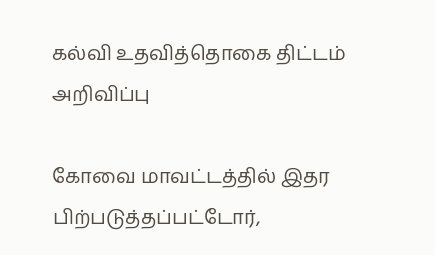கல்வி உதவித்தொகை திட்டம் அறிவிப்பு

கோவை மாவட்டத்தில் இதர பிற்படுத்தப்பட்டோர்,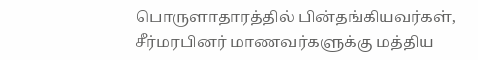பொருளாதாரத்தில் பின்தங்கியவர்கள், சீர்மரபினர் மாணவர்களுக்கு மத்திய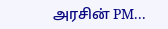அரசின் PM...